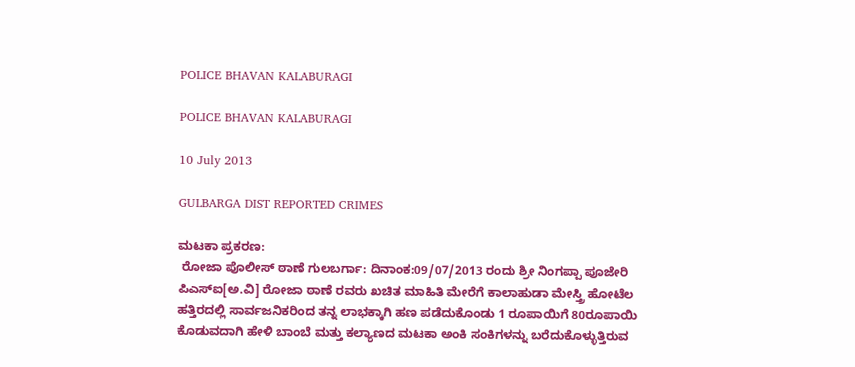POLICE BHAVAN KALABURAGI

POLICE BHAVAN KALABURAGI

10 July 2013

GULBARGA DIST REPORTED CRIMES

ಮಟಕಾ ಪ್ರಕರಣ:
 ರೋಜಾ ಪೊಲೀಸ್ ಠಾಣೆ ಗುಲಬರ್ಗಾ: ದಿನಾಂಕ:09/07/2013 ರಂದು ಶ್ರೀ ನಿಂಗಪ್ಪಾ ಪೂಜೇರಿ ಪಿಎಸ್ಐ[ಅ.ವಿ] ರೋಜಾ ಠಾಣೆ ರವರು ಖಚಿತ ಮಾಹಿತಿ ಮೇರೆಗೆ ಕಾಲಾಹುಡಾ ಮೇಸ್ತ್ರಿ ಹೋಟೆಲ ಹತ್ತಿರದಲ್ಲಿ ಸಾರ್ವಜನಿಕರಿಂದ ತನ್ನ ಲಾಭಕ್ಕಾಗಿ ಹಣ ಪಡೆದುಕೊಂಡು 1 ರೂಪಾಯಿಗೆ 80ರೂಪಾಯಿ ಕೊಡುವದಾಗಿ ಹೇಳಿ ಬಾಂಬೆ ಮತ್ತು ಕಲ್ಯಾಣದ ಮಟಕಾ ಅಂಕಿ ಸಂಕಿಗಳನ್ನು ಬರೆದುಕೊಳ್ಳುತ್ತಿರುವ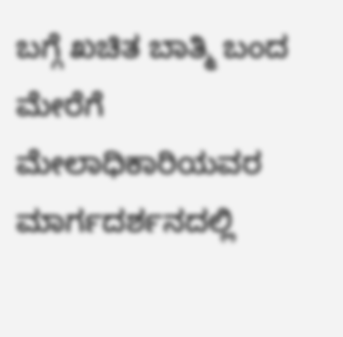ಬಗ್ಗೆ ಖಚಿತ ಬಾತ್ಮಿ ಬಂದ ಮೇರೆಗೆ ಮೇಲಾಧಿಕಾರಿಯವರ ಮಾರ್ಗದರ್ಶನದಲ್ಲಿ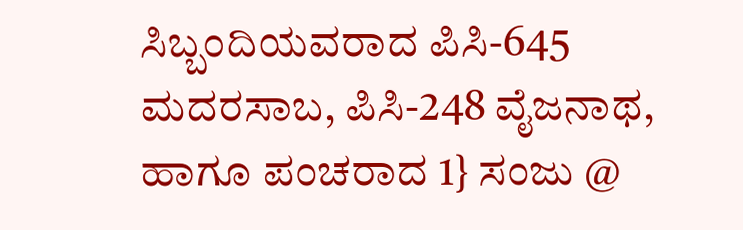ಸಿಬ್ಬಂದಿಯವರಾದ ಪಿಸಿ-645 ಮದರಸಾಬ, ಪಿಸಿ-248 ವೈಜನಾಥ, ಹಾಗೂ ಪಂಚರಾದ 1} ಸಂಜು @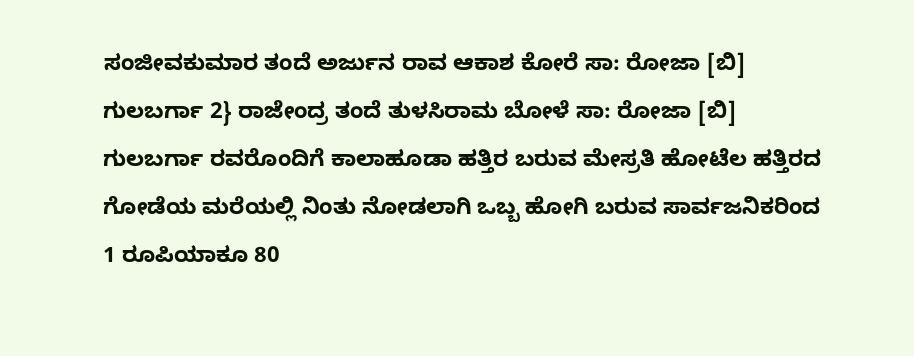ಸಂಜೀವಕುಮಾರ ತಂದೆ ಅರ್ಜುನ ರಾವ ಆಕಾಶ ಕೋರೆ ಸಾ: ರೋಜಾ [ಬಿ] ಗುಲಬರ್ಗಾ 2} ರಾಜೇಂದ್ರ ತಂದೆ ತುಳಸಿರಾಮ ಬೋಳೆ ಸಾ: ರೋಜಾ [ಬಿ] ಗುಲಬರ್ಗಾ ರವರೊಂದಿಗೆ ಕಾಲಾಹೂಡಾ ಹತ್ತಿರ ಬರುವ ಮೇಸ್ರತಿ ಹೋಟೆಲ ಹತ್ತಿರದ ಗೋಡೆಯ ಮರೆಯಲ್ಲಿ ನಿಂತು ನೋಡಲಾಗಿ ಒಬ್ಬ ಹೋಗಿ ಬರುವ ಸಾರ್ವಜನಿಕರಿಂದ 1 ರೂಪಿಯಾಕೂ 80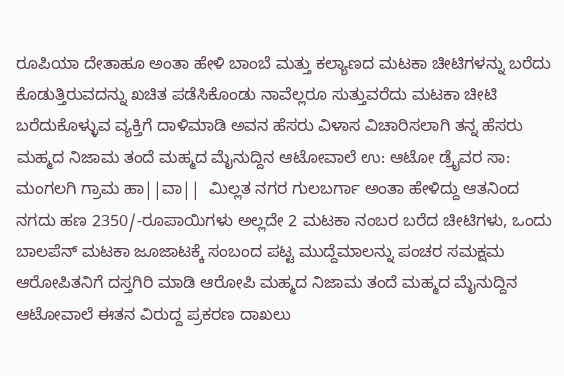ರೂಪಿಯಾ ದೇತಾಹೂ ಅಂತಾ ಹೇಳಿ ಬಾಂಬೆ ಮತ್ತು ಕಲ್ಯಾಣದ ಮಟಕಾ ಚೀಟಿಗಳನ್ನು ಬರೆದು ಕೊಡುತ್ತಿರುವದನ್ನು ಖಚಿತ ಪಡೆಸಿಕೊಂಡು ನಾವೆಲ್ಲರೂ ಸುತ್ತುವರೆದು ಮಟಕಾ ಚೀಟಿ ಬರೆದುಕೊಳ್ಳುವ ವ್ಯಕ್ತಿಗೆ ದಾಳಿಮಾಡಿ ಅವನ ಹೆಸರು ವಿಳಾಸ ವಿಚಾರಿಸಲಾಗಿ ತನ್ನ ಹೆಸರು ಮಹ್ಮದ ನಿಜಾಮ ತಂದೆ ಮಹ್ಮದ ಮೈನುದ್ದಿನ ಆಟೋವಾಲೆ ಉ: ಆಟೋ ಡ್ರೈವರ ಸಾ: ಮಂಗಲಗಿ ಗ್ರಾಮ ಹಾ||ವಾ||  ಮಿಲ್ಲತ ನಗರ ಗುಲಬರ್ಗಾ ಅಂತಾ ಹೇಳಿದ್ದು ಆತನಿಂದ  ನಗದು ಹಣ 2350/-ರೂಪಾಯಿಗಳು ಅಲ್ಲದೇ 2 ಮಟಕಾ ನಂಬರ ಬರೆದ ಚೀಟಿಗಳು, ಒಂದು ಬಾಲಪೆನ್ ಮಟಕಾ ಜೂಜಾಟಕ್ಕೆ ಸಂಬಂದ ಪಟ್ಟ ಮುದ್ದೆಮಾಲನ್ನು ಪಂಚರ ಸಮಕ್ಷಮ ಆರೋಪಿತನಿಗೆ ದಸ್ತಗಿರಿ ಮಾಡಿ ಆರೋಪಿ ಮಹ್ಮದ ನಿಜಾಮ ತಂದೆ ಮಹ್ಮದ ಮೈನುದ್ದಿನ ಆಟೋವಾಲೆ ಈತನ ವಿರುದ್ದ ಪ್ರಕರಣ ದಾಖಲು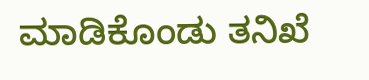ಮಾಡಿಕೊಂಡು ತನಿಖೆ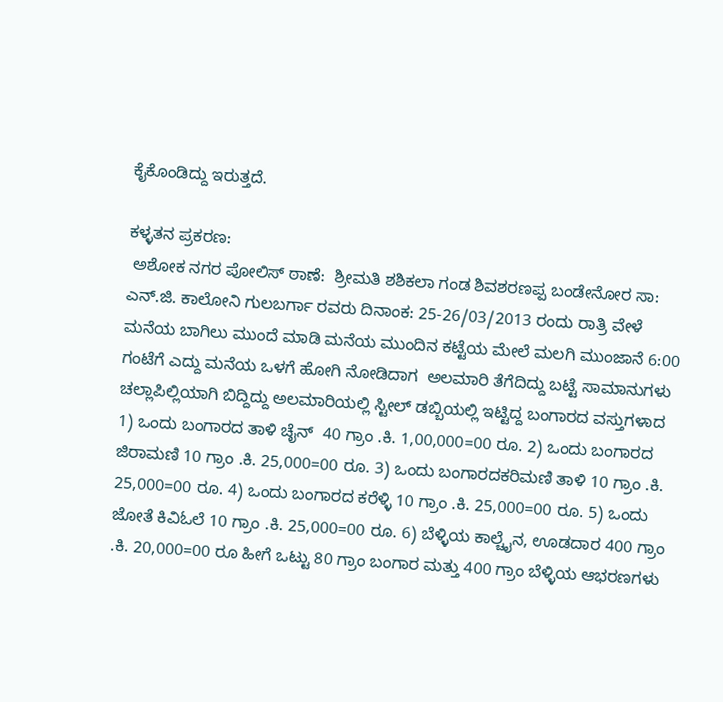ಕೈಕೊಂಡಿದ್ದು ಇರುತ್ತದೆ.

ಕಳ್ಳತನ ಪ್ರಕರಣ:
 ಅಶೋಕ ನಗರ ಪೋಲಿಸ್ ಠಾಣೆ:  ಶ್ರೀಮತಿ ಶಶಿಕಲಾ ಗಂಡ ಶಿವಶರಣಪ್ಪ ಬಂಡೇನೋರ ಸಾ: ಎನ್.ಜಿ. ಕಾಲೋನಿ ಗುಲಬರ್ಗಾ ರವರು ದಿನಾಂಕ: 25-26/03/2013 ರಂದು ರಾತ್ರಿ ವೇಳೆ ಮನೆಯ ಬಾಗಿಲು ಮುಂದೆ ಮಾಡಿ ಮನೆಯ ಮುಂದಿನ ಕಟ್ಟೆಯ ಮೇಲೆ ಮಲಗಿ ಮುಂಜಾನೆ 6:00 ಗಂಟೆಗೆ ಎದ್ದು ಮನೆಯ ಒಳಗೆ ಹೋಗಿ ನೋಡಿದಾಗ  ಅಲಮಾರಿ ತೆಗೆದಿದ್ದು ಬಟ್ಟೆ ಸಾಮಾನುಗಳು ಚಲ್ಲಾಪಿಲ್ಲಿಯಾಗಿ ಬಿದ್ದಿದ್ದು ಅಲಮಾರಿಯಲ್ಲಿ ಸ್ಟೀಲ್ ಡಬ್ಬಿಯಲ್ಲಿ ಇಟ್ಟಿದ್ದ ಬಂಗಾರದ ವಸ್ತುಗಳಾದ  1) ಒಂದು ಬಂಗಾರದ ತಾಳಿ ಚೈನ್  40 ಗ್ರಾಂ .ಕಿ. 1,00,000=00 ರೂ. 2) ಒಂದು ಬಂಗಾರದ ಜಿರಾಮಣಿ 10 ಗ್ರಾಂ .ಕಿ. 25,000=00 ರೂ. 3) ಒಂದು ಬಂಗಾರದಕರಿಮಣಿ ತಾಳಿ 10 ಗ್ರಾಂ .ಕಿ. 25,000=00 ರೂ. 4) ಒಂದು ಬಂಗಾರದ ಕರೆಳ್ಳಿ 10 ಗ್ರಾಂ .ಕಿ. 25,000=00 ರೂ. 5) ಒಂದು ಜೋತೆ ಕಿವಿಓಲೆ 10 ಗ್ರಾಂ .ಕಿ. 25,000=00 ರೂ. 6) ಬೆಳ್ಳಿಯ ಕಾಲ್ಚೈನ, ಊಡದಾರ 400 ಗ್ರಾಂ .ಕಿ. 20,000=00 ರೂ ಹೀಗೆ ಒಟ್ಟು 80 ಗ್ರಾಂ ಬಂಗಾರ ಮತ್ತು 400 ಗ್ರಾಂ ಬೆಳ್ಳಿಯ ಆಭರಣಗಳು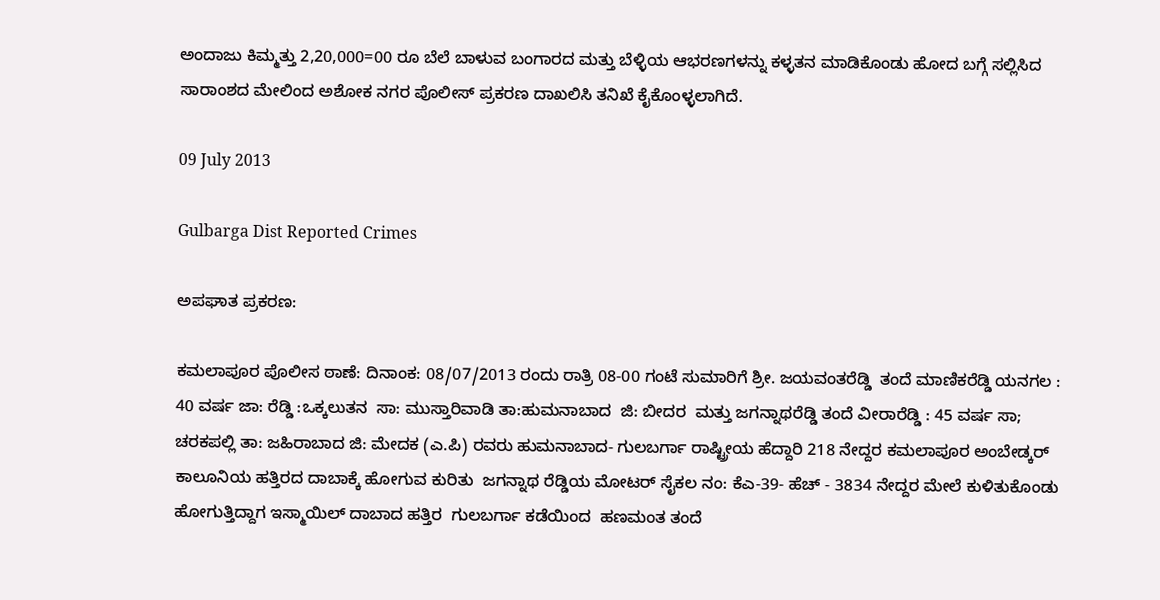ಅಂದಾಜು ಕಿಮ್ಮತ್ತು 2,20,000=00 ರೂ ಬೆಲೆ ಬಾಳುವ ಬಂಗಾರದ ಮತ್ತು ಬೆಳ್ಳಿಯ ಆಭರಣಗಳನ್ನು ಕಳ್ಳತನ ಮಾಡಿಕೊಂಡು ಹೋದ ಬಗ್ಗೆ ಸಲ್ಲಿಸಿದ ಸಾರಾಂಶದ ಮೇಲಿಂದ ಅಶೋಕ ನಗರ ಪೊಲೀಸ್ ಪ್ರಕರಣ ದಾಖಲಿಸಿ ತನಿಖೆ ಕೈಕೊಂಳ್ಳಲಾಗಿದೆ.

09 July 2013

Gulbarga Dist Reported Crimes

ಅಪಘಾತ ಪ್ರಕರಣ:

ಕಮಲಾಪೂರ ಪೊಲೀಸ ಠಾಣೆ: ದಿನಾಂಕ: 08/07/2013 ರಂದು ರಾತ್ರಿ 08-00 ಗಂಟೆ ಸುಮಾರಿಗೆ ಶ್ರೀ. ಜಯವಂತರೆಡ್ಡಿ  ತಂದೆ ಮಾಣಿಕರೆಡ್ಡಿ ಯನಗಲ : 40 ವರ್ಷ ಜಾ: ರೆಡ್ಡಿ :ಒಕ್ಕಲುತನ  ಸಾ: ಮುಸ್ತಾರಿವಾಡಿ ತಾ:ಹುಮನಾಬಾದ  ಜಿ: ಬೀದರ  ಮತ್ತು ಜಗನ್ನಾಥರೆಡ್ಡಿ ತಂದೆ ವೀರಾರೆಡ್ಡಿ : 45 ವರ್ಷ ಸಾ; ಚರಕಪಲ್ಲಿ ತಾ: ಜಹಿರಾಬಾದ ಜಿ: ಮೇದಕ (ಎ.ಪಿ) ರವರು ಹುಮನಾಬಾದ- ಗುಲಬರ್ಗಾ ರಾಷ್ಟ್ರೀಯ ಹೆದ್ದಾರಿ 218 ನೇದ್ದರ ಕಮಲಾಪೂರ ಅಂಬೇಡ್ಕರ್ ಕಾಲೂನಿಯ ಹತ್ತಿರದ ದಾಬಾಕ್ಕೆ ಹೋಗುವ ಕುರಿತು  ಜಗನ್ನಾಥ ರೆಡ್ಡಿಯ ಮೋಟರ್ ಸೈಕಲ ನಂ: ಕೆಎ-39- ಹೆಚ್ - 3834 ನೇದ್ದರ ಮೇಲೆ ಕುಳಿತುಕೊಂಡು ಹೋಗುತ್ತಿದ್ದಾಗ ಇಸ್ಮಾಯಿಲ್ ದಾಬಾದ ಹತ್ತಿರ  ಗುಲಬರ್ಗಾ ಕಡೆಯಿಂದ  ಹಣಮಂತ ತಂದೆ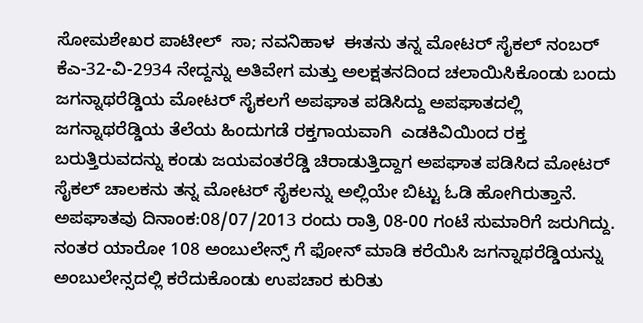ಸೋಮಶೇಖರ ಪಾಟೀಲ್  ಸಾ; ನವನಿಹಾಳ  ಈತನು ತನ್ನ ಮೋಟರ್ ಸೈಕಲ್ ನಂಬರ್ ಕೆಎ-32-ವಿ-2934 ನೇದ್ದನ್ನು ಅತಿವೇಗ ಮತ್ತು ಅಲಕ್ಷತನದಿಂದ ಚಲಾಯಿಸಿಕೊಂಡು ಬಂದು ಜಗನ್ನಾಥರೆಡ್ಡಿಯ ಮೋಟರ್ ಸೈಕಲಗೆ ಅಪಘಾತ ಪಡಿಸಿದ್ದು ಅಪಘಾತದಲ್ಲಿ ಜಗನ್ನಾಥರೆಡ್ಡಿಯ ತೆಲೆಯ ಹಿಂದುಗಡೆ ರಕ್ತಗಾಯವಾಗಿ  ಎಡಕಿವಿಯಿಂದ ರಕ್ತ ಬರುತ್ತಿರುವದನ್ನು ಕಂಡು ಜಯವಂತರೆಡ್ಡಿ ಚಿರಾಡುತ್ತಿದ್ದಾಗ ಅಪಘಾತ ಪಡಿಸಿದ ಮೋಟರ್ ಸೈಕಲ್ ಚಾಲಕನು ತನ್ನ ಮೋಟರ್ ಸೈಕಲನ್ನು ಅಲ್ಲಿಯೇ ಬಿಟ್ಟು ಓಡಿ ಹೋಗಿರುತ್ತಾನೆ. ಅಪಘಾತವು ದಿನಾಂಕ:08/07/2013 ರಂದು ರಾತ್ರಿ 08-00 ಗಂಟೆ ಸುಮಾರಿಗೆ ಜರುಗಿದ್ದು. ನಂತರ ಯಾರೋ 108 ಅಂಬುಲೇನ್ಸ್ ಗೆ ಫೋನ್ ಮಾಡಿ ಕರೆಯಿಸಿ ಜಗನ್ನಾಥರೆಡ್ಡಿಯನ್ನು ಅಂಬುಲೇನ್ಸದಲ್ಲಿ ಕರೆದುಕೊಂಡು ಉಪಚಾರ ಕುರಿತು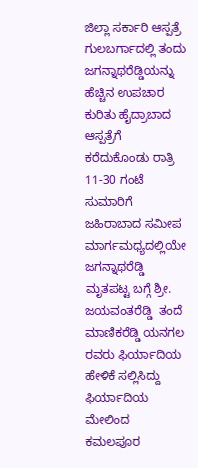ಜಿಲ್ಲಾ ಸರ್ಕಾರಿ ಆಸ್ಪತ್ರೆ ಗುಲಬರ್ಗಾದಲ್ಲಿ ತಂದು ಜಗನ್ನಾಥರೆಡ್ಡಿಯನ್ನು ಹೆಚ್ಚಿನ ಉಪಚಾರ ಕುರಿತು ಹೈದ್ರಾಬಾದ ಆಸ್ಪತ್ರೆಗೆ ಕರೆದುಕೊಂಡು ರಾತ್ರಿ  11-30 ಗಂಟೆ ಸುಮಾರಿಗೆ ಜಹಿರಾಬಾದ ಸಮೀಪ ಮಾರ್ಗಮಧ್ಯದಲ್ಲಿಯೇ ಜಗನ್ನಾಥರೆಡ್ಡಿ  ಮೃತಪಟ್ಟ ಬಗ್ಗೆ ಶ್ರೀ. ಜಯವಂತರೆಡ್ಡಿ  ತಂದೆ ಮಾಣಿಕರೆಡ್ಡಿ ಯನಗಲ ರವರು ಫಿರ್ಯಾದಿಯ ಹೇಳಿಕೆ ಸಲ್ಲಿಸಿದ್ದು ಫಿರ್ಯಾದಿಯ ಮೇಲಿಂದ ಕಮಲಪೂರ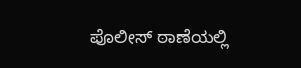ಪೊಲೀಸ್ ಠಾಣೆಯಲ್ಲಿ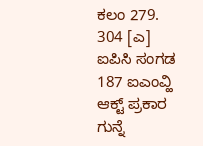ಕಲಂ 279. 304 [ಎ] ಐಪಿಸಿ ಸಂಗಡ  187 ಐಎಂವ್ಹಿ ಆಕ್ಟ್ ಪ್ರಕಾರ ಗುನ್ನೆ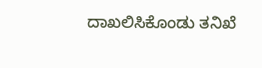ದಾಖಲಿಸಿಕೊಂಡು ತನಿಖೆ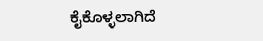ಕೈಕೊಳ್ಳಲಾಗಿದೆ